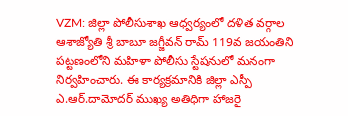VZM: జిల్లా పోలీసుశాఖ ఆధ్వర్యంలో దళిత వర్గాల ఆశాజ్యోతి శ్రీ బాబూ జగ్జీవన్ రామ్ 119వ జయంతిని పట్టణంలోని మహిళా పోలీసు స్టేషనులో మనంగా నిర్వహించారు. ఈ కార్యక్రమానికి జిల్లా ఎస్పీ ఎ.ఆర్.దామోదర్ ముఖ్య అతిధిగా హాజరై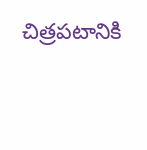చిత్రపటానికి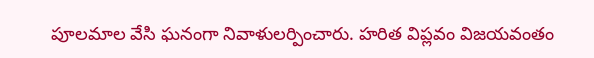పూలమాల వేసి ఘనంగా నివాళులర్పించారు. హరిత విప్లవం విజయవంతం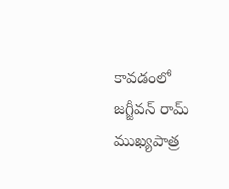కావడంలో జగ్జీవన్ రామ్ ముఖ్యపాత్ర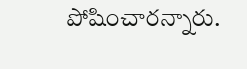పోషించారన్నారు.